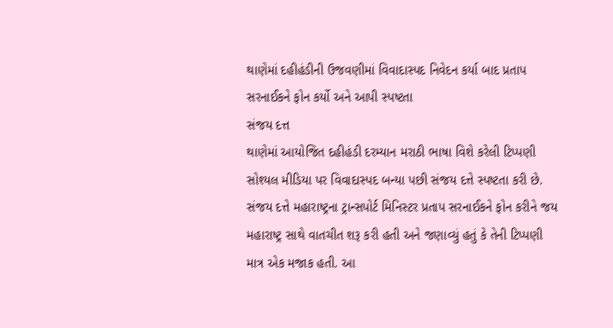થાણેમાં દહીહંડીની ઉજવણીમાં વિવાદાસ્પદ નિવેદન કર્યા બાદ પ્રતાપ સરનાઈકને ફોન કર્યો અને આપી સ્પષ્ટતા
સંજય દત્ત
થાણેમાં આયોજિત દહીહંડી દરમ્યાન મરાઠી ભાષા વિશે કરેલી ટિપ્પણી સોશ્યલ મીડિયા પર વિવાદાસ્પદ બન્યા પછી સંજય દત્તે સ્પષ્ટતા કરી છે. સંજય દત્તે મહારાષ્ટ્રના ટ્રાન્સપોર્ટ મિનિસ્ટર પ્રતાપ સરનાઈકને ફોન કરીને જય મહારાષ્ટ્ર સાથે વાતચીત શરૂ કરી હતી અને જણાવ્યું હતું કે તેની ટિપ્પણી માત્ર એક મજાક હતી. આ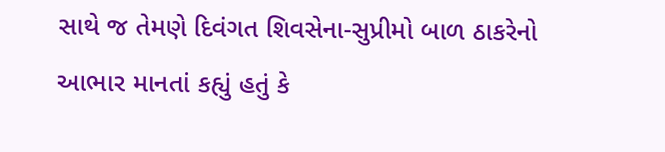સાથે જ તેમણે દિવંગત શિવસેના-સુપ્રીમો બાળ ઠાકરેનો આભાર માનતાં કહ્યું હતું કે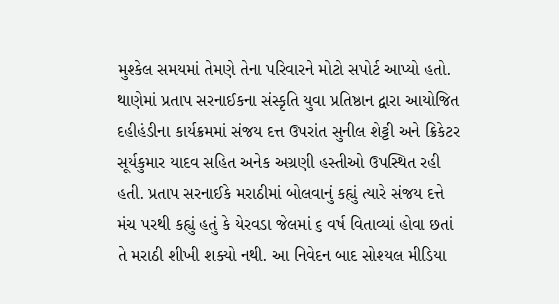મુશ્કેલ સમયમાં તેમણે તેના પરિવારને મોટો સપોર્ટ આપ્યો હતો.
થાણેમાં પ્રતાપ સરનાઈકના સંસ્કૃતિ યુવા પ્રતિષ્ઠાન દ્વારા આયોજિત દહીહંડીના કાર્યક્રમમાં સંજય દત્ત ઉપરાંત સુનીલ શેટ્ટી અને ક્રિકેટર સૂર્યકુમાર યાદવ સહિત અનેક અગ્રણી હસ્તીઓ ઉપસ્થિત રહી હતી. પ્રતાપ સરનાઈકે મરાઠીમાં બોલવાનું કહ્યું ત્યારે સંજય દત્તે મંચ પરથી કહ્યું હતું કે યેરવડા જેલમાં ૬ વર્ષ વિતાવ્યાં હોવા છતાં તે મરાઠી શીખી શક્યો નથી. આ નિવેદન બાદ સોશ્યલ મીડિયા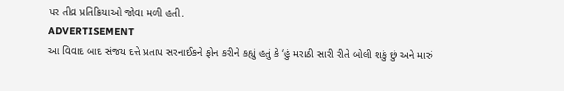પર તીવ્ર પ્રતિક્રિયાઓ જોવા મળી હતી.
ADVERTISEMENT
આ વિવાદ બાદ સંજય દત્તે પ્રતાપ સરનાઈકને ફોન કરીને કહ્યું હતું કે ‘હું મરાઠી સારી રીતે બોલી શકું છું અને મારું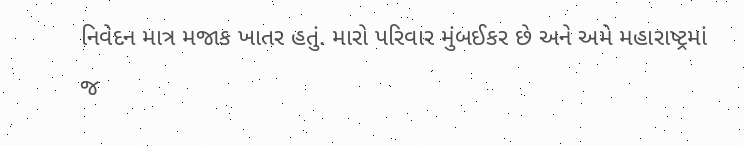નિવેદન માત્ર મજાક ખાતર હતું. મારો પરિવાર મુંબઈકર છે અને અમે મહારાષ્ટ્રમાં જ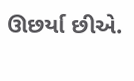ઊછર્યા છીએ.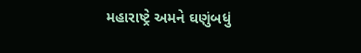મહારાષ્ટ્રે અમને ઘણુંબધું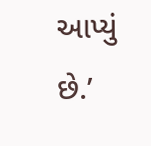આપ્યું છે.’